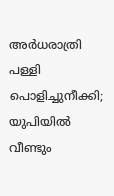അർധരാത്രി പള്ളി പൊളിച്ചുനീക്കി; യുപിയിൽ വീണ്ടും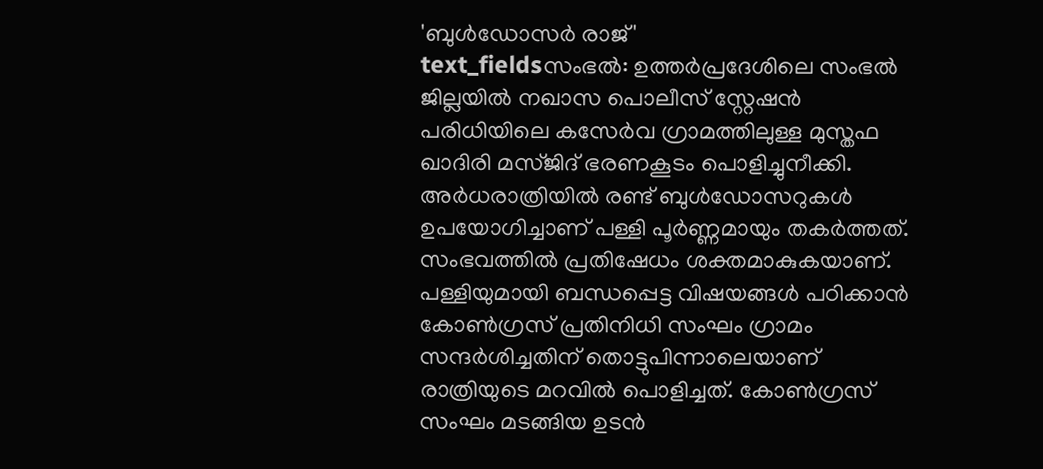'ബുൾഡോസർ രാജ്'
text_fieldsസംഭൽ: ഉത്തർപ്രദേശിലെ സംഭൽ ജില്ലയിൽ നഖാസ പൊലീസ് സ്റ്റേഷൻ പരിധിയിലെ കസേർവ ഗ്രാമത്തിലുള്ള മുസ്തഫ ഖാദിരി മസ്ജിദ് ഭരണകൂടം പൊളിച്ചുനീക്കി. അർധരാത്രിയിൽ രണ്ട് ബുൾഡോസറുകൾ ഉപയോഗിച്ചാണ് പള്ളി പൂർണ്ണമായും തകർത്തത്.
സംഭവത്തിൽ പ്രതിഷേധം ശക്തമാകുകയാണ്. പള്ളിയുമായി ബന്ധപ്പെട്ട വിഷയങ്ങൾ പഠിക്കാൻ കോൺഗ്രസ് പ്രതിനിധി സംഘം ഗ്രാമം സന്ദർശിച്ചതിന് തൊട്ടുപിന്നാലെയാണ് രാത്രിയുടെ മറവിൽ പൊളിച്ചത്. കോൺഗ്രസ് സംഘം മടങ്ങിയ ഉടൻ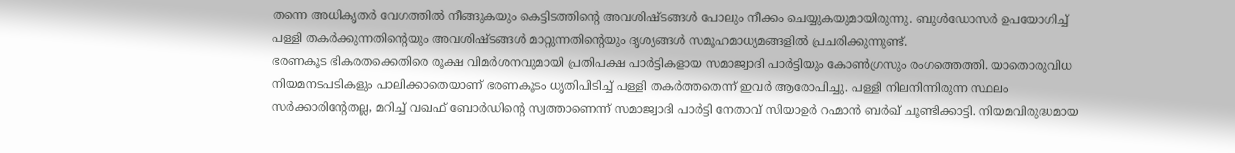തന്നെ അധികൃതർ വേഗത്തിൽ നീങ്ങുകയും കെട്ടിടത്തിന്റെ അവശിഷ്ടങ്ങൾ പോലും നീക്കം ചെയ്യുകയുമായിരുന്നു. ബുൾഡോസർ ഉപയോഗിച്ച് പള്ളി തകർക്കുന്നതിന്റെയും അവശിഷ്ടങ്ങൾ മാറ്റുന്നതിന്റെയും ദൃശ്യങ്ങൾ സമൂഹമാധ്യമങ്ങളിൽ പ്രചരിക്കുന്നുണ്ട്.
ഭരണകൂട ഭികരതക്കെതിരെ രൂക്ഷ വിമർശനവുമായി പ്രതിപക്ഷ പാർട്ടികളായ സമാജ്വാദി പാർട്ടിയും കോൺഗ്രസും രംഗത്തെത്തി. യാതൊരുവിധ നിയമനടപടികളും പാലിക്കാതെയാണ് ഭരണകൂടം ധൃതിപിടിച്ച് പള്ളി തകർത്തതെന്ന് ഇവർ ആരോപിച്ചു. പള്ളി നിലനിന്നിരുന്ന സ്ഥലം സർക്കാരിന്റേതല്ല, മറിച്ച് വഖഫ് ബോർഡിന്റെ സ്വത്താണെന്ന് സമാജ്വാദി പാർട്ടി നേതാവ് സിയാഉർ റഹ്മാൻ ബർഖ് ചൂണ്ടിക്കാട്ടി. നിയമവിരുദ്ധമായ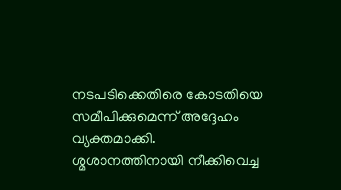നടപടിക്കെതിരെ കോടതിയെ സമീപിക്കുമെന്ന് അദ്ദേഹം വ്യക്തമാക്കി.
ശ്മശാനത്തിനായി നീക്കിവെച്ച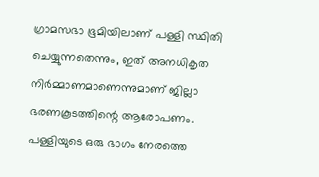ഗ്രാമസഭാ ഭൂമിയിലാണ് പള്ളി സ്ഥിതി ചെയ്യുന്നതെന്നും, ഇത് അനധികൃത നിർമ്മാണമാണെന്നുമാണ് ജില്ലാ ഭരണകൂടത്തിന്റെ ആരോപണം. പള്ളിയുടെ ഒരു ഭാഗം നേരത്തെ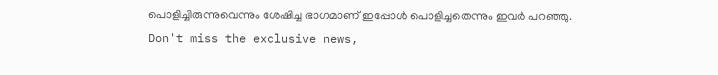പൊളിച്ചിരുന്നുവെന്നും ശേഷിച്ച ഭാഗമാണ് ഇപ്പോൾ പൊളിച്ചതെന്നും ഇവർ പറഞ്ഞു.
Don't miss the exclusive news,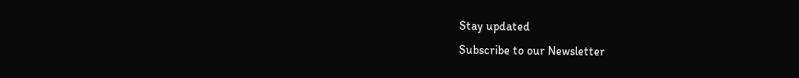Stay updated
Subscribe to our Newsletter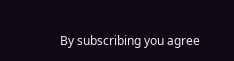By subscribing you agree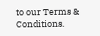to our Terms & Conditions.